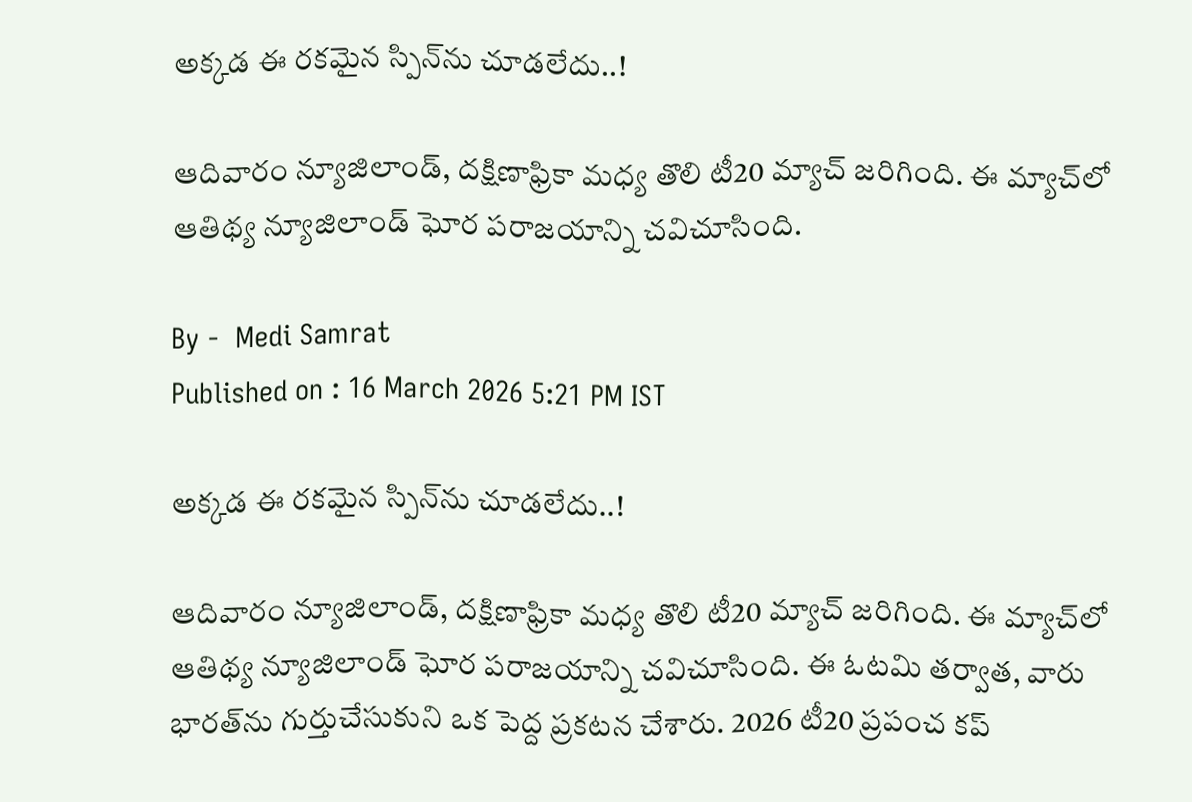అక్కడ ఈ రకమైన స్పిన్‌ను చూడలేదు..!

ఆదివారం న్యూజిలాండ్, దక్షిణాఫ్రికా మధ్య తొలి టీ20 మ్యాచ్ జరిగింది. ఈ మ్యాచ్‌లో ఆతిథ్య న్యూజిలాండ్ ఘోర పరాజయాన్ని చవిచూసింది.

By -  Medi Samrat
Published on : 16 March 2026 5:21 PM IST

అక్కడ ఈ రకమైన స్పిన్‌ను చూడలేదు..!

ఆదివారం న్యూజిలాండ్, దక్షిణాఫ్రికా మధ్య తొలి టీ20 మ్యాచ్ జరిగింది. ఈ మ్యాచ్‌లో ఆతిథ్య న్యూజిలాండ్ ఘోర పరాజయాన్ని చవిచూసింది. ఈ ఓటమి తర్వాత, వారు భారత్‌ను గుర్తుచేసుకుని ఒక పెద్ద ప్రకటన చేశారు. 2026 టీ20 ప్రపంచ కప్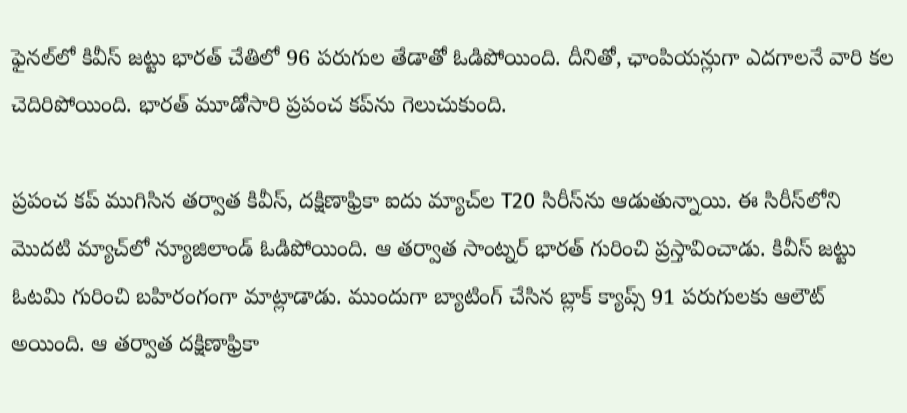ఫైనల్‌లో కివీస్ జట్టు భారత్ చేతిలో 96 పరుగుల తేడాతో ఓడిపోయింది. దీనితో, ఛాంపియన్లుగా ఎదగాలనే వారి కల చెదిరిపోయింది. భారత్‌ మూడోసారి ప్రపంచ కప్‌ను గెలుచుకుంది.

ప్రపంచ కప్ ముగిసిన తర్వాత కివీస్, దక్షిణాఫ్రికా ఐదు మ్యాచ్‌ల T20 సిరీస్‌ను ఆడుతున్నాయి. ఈ సిరీస్‌లోని మొదటి మ్యాచ్‌లో న్యూజిలాండ్ ఓడిపోయింది. ఆ తర్వాత సాంట్నర్ భారత్‌ గురించి ప్రస్తావించాడు. కివీస్ జట్టు ఓటమి గురించి బహిరంగంగా మాట్లాడాడు. ముందుగా బ్యాటింగ్ చేసిన బ్లాక్ క్యాప్స్ 91 పరుగులకు ఆలౌట్ అయింది. ఆ తర్వాత దక్షిణాఫ్రికా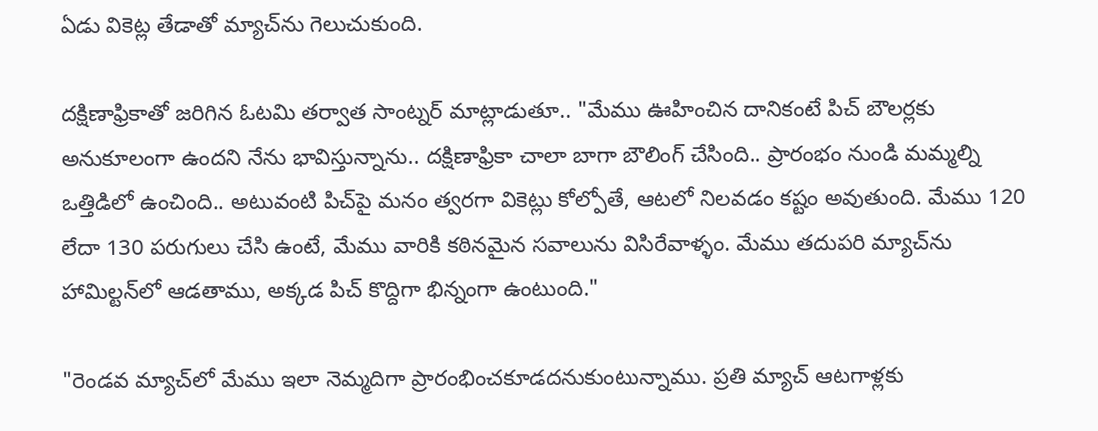ఏడు వికెట్ల తేడాతో మ్యాచ్‌ను గెలుచుకుంది.

దక్షిణాఫ్రికాతో జరిగిన ఓటమి తర్వాత సాంట్నర్ మాట్లాడుతూ.. "మేము ఊహించిన దానికంటే పిచ్ బౌలర్లకు అనుకూలంగా ఉందని నేను భావిస్తున్నాను.. దక్షిణాఫ్రికా చాలా బాగా బౌలింగ్ చేసింది.. ప్రారంభం నుండి మమ్మల్ని ఒత్తిడిలో ఉంచింది.. అటువంటి పిచ్‌పై మ‌నం త్వరగా వికెట్లు కోల్పోతే, ఆటలో నిలవడం కష్టం అవుతుంది. మేము 120 లేదా 130 పరుగులు చేసి ఉంటే, మేము వారికి కఠినమైన సవాలును విసిరేవాళ్ళం. మేము తదుపరి మ్యాచ్‌ను హామిల్టన్‌లో ఆడతాము, అక్కడ పిచ్ కొద్దిగా భిన్నంగా ఉంటుంది."

"రెండవ మ్యాచ్‌లో మేము ఇలా నెమ్మదిగా ప్రారంభించకూడదనుకుంటున్నాము. ప్రతి మ్యాచ్ ఆటగాళ్లకు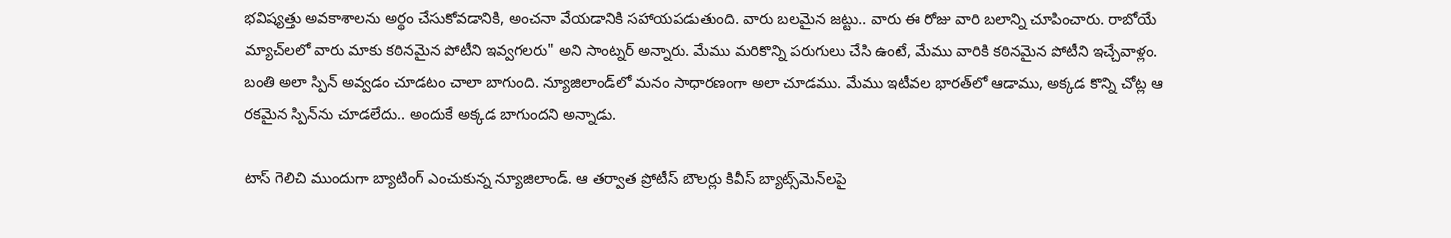భవిష్యత్తు అవకాశాలను అర్థం చేసుకోవడానికి, అంచనా వేయడానికి సహాయపడుతుంది. వారు బలమైన జట్టు.. వారు ఈ రోజు వారి బ‌లాన్ని చూపించారు. రాబోయే మ్యాచ్‌లలో వారు మాకు కఠినమైన పోటీని ఇవ్వ‌గలరు" అని సాంట్నర్ అన్నారు. మేము మరికొన్ని పరుగులు చేసి ఉంటే, మేము వారికి కఠినమైన పోటీని ఇచ్చేవాళ్లం. బంతి అలా స్పిన్ అవ్వడం చూడటం చాలా బాగుంది. న్యూజిలాండ్‌లో మనం సాధారణంగా అలా చూడము. మేము ఇటీవల భారత్‌లో ఆడాము, అక్కడ కొన్ని చోట్ల ఆ రకమైన స్పిన్‌ను చూడలేదు.. అందుకే అక్క‌డ‌ బాగుందని అన్నాడు.

టాస్ గెలిచి ముందుగా బ్యాటింగ్ ఎంచుకున్న న్యూజిలాండ్. ఆ తర్వాత ప్రోటీస్ బౌలర్లు కివీస్ బ్యాట్స్‌మెన్‌లపై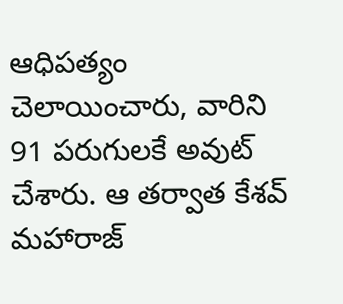ఆధిపత్యం చెలాయించారు, వారిని 91 పరుగులకే అవుట్ చేశారు. ఆ తర్వాత కేశవ్ మహారాజ్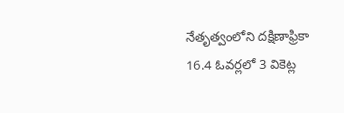నేతృత్వంలోని దక్షిణాఫ్రికా 16.4 ఓవర్లలో 3 వికెట్ల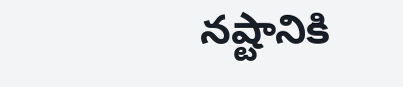నష్టానికి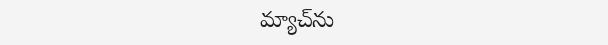మ్యాచ్‌ను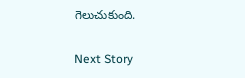గెలుచుకుంది.

Next Story